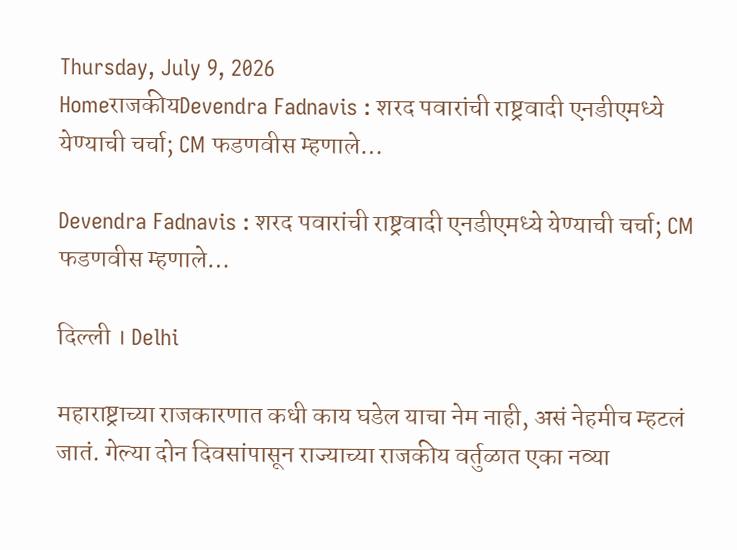Thursday, July 9, 2026
HomeराजकीयDevendra Fadnavis : शरद पवारांची राष्ट्रवादी एनडीएमध्ये येण्याची चर्चा; CM फडणवीस म्हणाले…

Devendra Fadnavis : शरद पवारांची राष्ट्रवादी एनडीएमध्ये येण्याची चर्चा; CM फडणवीस म्हणाले…

दिल्ली । Delhi

महाराष्ट्राच्या राजकारणात कधी काय घडेल याचा नेम नाही, असं नेहमीच म्हटलं जातं. गेल्या दोन दिवसांपासून राज्याच्या राजकीय वर्तुळात एका नव्या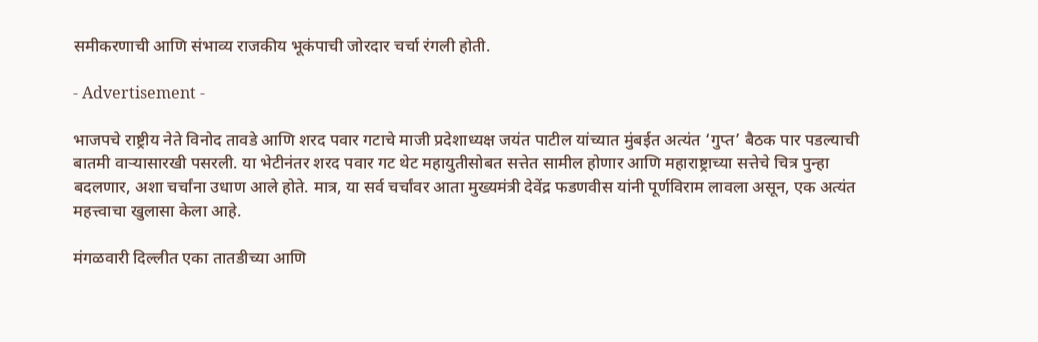समीकरणाची आणि संभाव्य राजकीय भूकंपाची जोरदार चर्चा रंगली होती.

- Advertisement -

भाजपचे राष्ट्रीय नेते विनोद तावडे आणि शरद पवार गटाचे माजी प्रदेशाध्यक्ष जयंत पाटील यांच्यात मुंबईत अत्यंत ‘गुप्त’ बैठक पार पडल्याची बातमी वाऱ्यासारखी पसरली. या भेटीनंतर शरद पवार गट थेट महायुतीसोबत सत्तेत सामील होणार आणि महाराष्ट्राच्या सत्तेचे चित्र पुन्हा बदलणार, अशा चर्चांना उधाण आले होते. मात्र, या सर्व चर्चांवर आता मुख्यमंत्री देवेंद्र फडणवीस यांनी पूर्णविराम लावला असून, एक अत्यंत महत्त्वाचा खुलासा केला आहे.

मंगळवारी दिल्लीत एका तातडीच्या आणि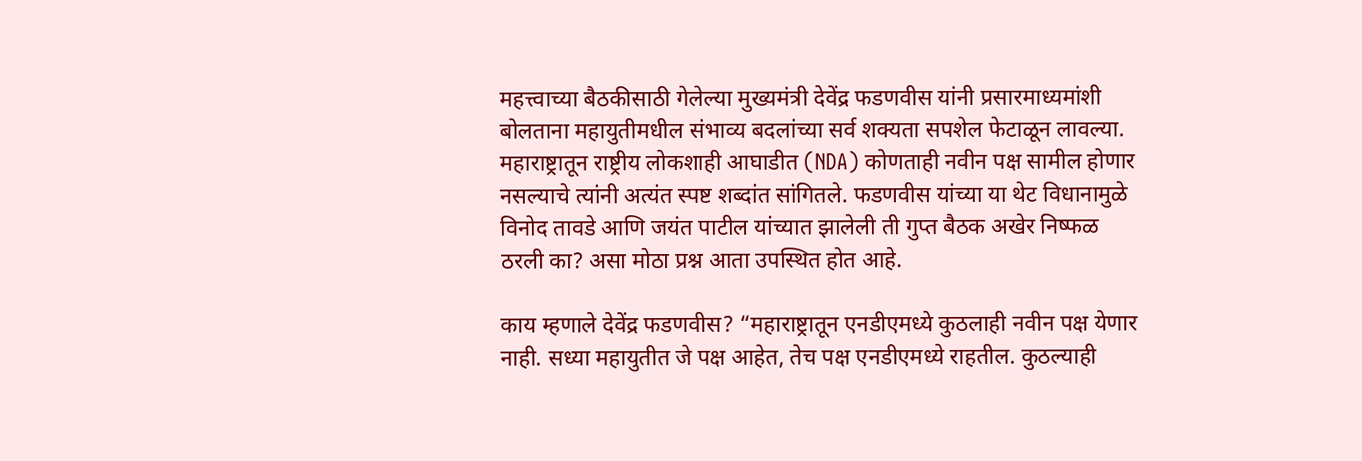महत्त्वाच्या बैठकीसाठी गेलेल्या मुख्यमंत्री देवेंद्र फडणवीस यांनी प्रसारमाध्यमांशी बोलताना महायुतीमधील संभाव्य बदलांच्या सर्व शक्यता सपशेल फेटाळून लावल्या. महाराष्ट्रातून राष्ट्रीय लोकशाही आघाडीत (NDA) कोणताही नवीन पक्ष सामील होणार नसल्याचे त्यांनी अत्यंत स्पष्ट शब्दांत सांगितले. फडणवीस यांच्या या थेट विधानामुळे विनोद तावडे आणि जयंत पाटील यांच्यात झालेली ती गुप्त बैठक अखेर निष्फळ ठरली का? असा मोठा प्रश्न आता उपस्थित होत आहे.

काय म्हणाले देवेंद्र फडणवीस? “महाराष्ट्रातून एनडीएमध्ये कुठलाही नवीन पक्ष येणार नाही. सध्या महायुतीत जे पक्ष आहेत, तेच पक्ष एनडीएमध्ये राहतील. कुठल्याही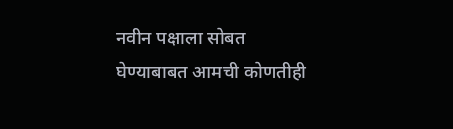नवीन पक्षाला सोबत घेण्याबाबत आमची कोणतीही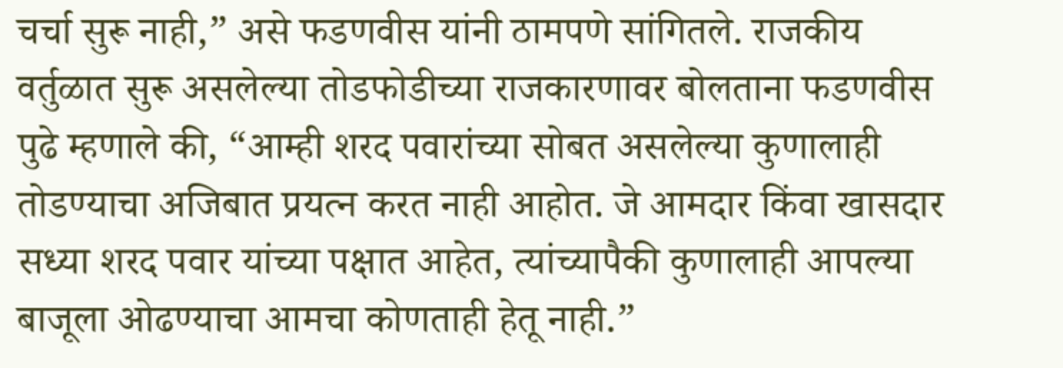चर्चा सुरू नाही,” असे फडणवीस यांनी ठामपणे सांगितले. राजकीय वर्तुळात सुरू असलेल्या तोडफोडीच्या राजकारणावर बोलताना फडणवीस पुढे म्हणाले की, “आम्ही शरद पवारांच्या सोबत असलेल्या कुणालाही तोडण्याचा अजिबात प्रयत्न करत नाही आहोत. जे आमदार किंवा खासदार सध्या शरद पवार यांच्या पक्षात आहेत, त्यांच्यापैकी कुणालाही आपल्या बाजूला ओढण्याचा आमचा कोणताही हेतू नाही.”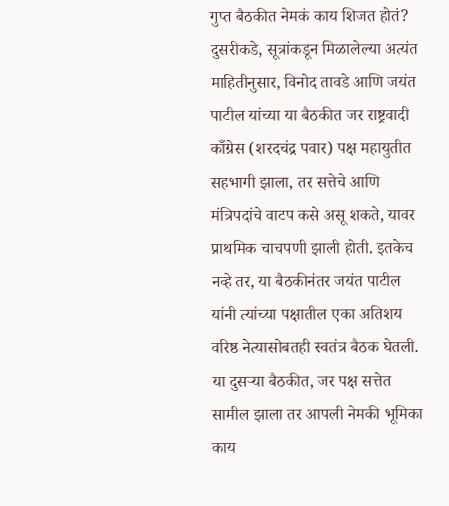गुप्त बैठकीत नेमकं काय शिजत होतं? दुसरीकडे, सूत्रांकडून मिळालेल्या अत्यंत माहितीनुसार, विनोद तावडे आणि जयंत पाटील यांच्या या बैठकीत जर राष्ट्रवादी काँग्रेस (शरदचंद्र पवार) पक्ष महायुतीत सहभागी झाला, तर सत्तेचे आणि मंत्रिपदांचे वाटप कसे असू शकते, यावर प्राथमिक चाचपणी झाली होती. इतकेच नव्हे तर, या बैठकीनंतर जयंत पाटील यांनी त्यांच्या पक्षातील एका अतिशय वरिष्ठ नेत्यासोबतही स्वतंत्र बैठक घेतली. या दुसऱ्या बैठकीत, जर पक्ष सत्तेत सामील झाला तर आपली नेमकी भूमिका काय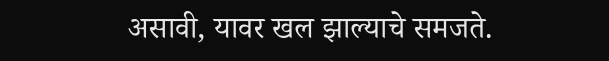असावी, यावर खल झाल्याचे समजते.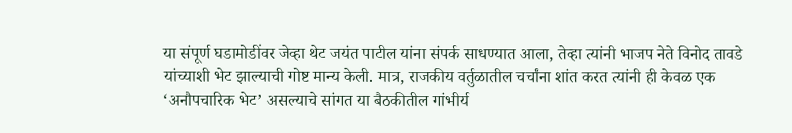या संपूर्ण घडामोडींवर जेव्हा थेट जयंत पाटील यांना संपर्क साधण्यात आला, तेव्हा त्यांनी भाजप नेते विनोद तावडे यांच्याशी भेट झाल्याची गोष्ट मान्य केली. मात्र, राजकीय वर्तुळातील चर्चांना शांत करत त्यांनी ही केवळ एक ‘अनौपचारिक भेट’ असल्याचे सांगत या बैठकीतील गांभीर्य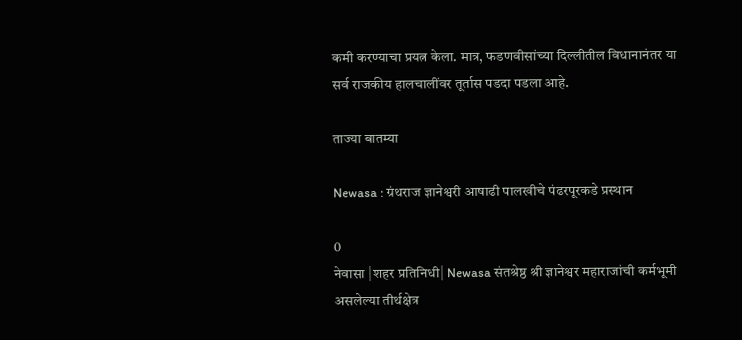कमी करण्याचा प्रयत्न केला. मात्र, फडणवीसांच्या दिल्लीतील विधानानंतर या सर्व राजकीय हालचालींवर तूर्तास पडदा पडला आहे.

ताज्या बातम्या

Newasa : ग्रंथराज ज्ञानेश्वरी आषाढी पालखीचे पंढरपूरकडे प्रस्थान

0
नेवासा |शहर प्रतिनिधी| Newasa संतश्रेष्ठ श्री ज्ञानेश्वर महाराजांची कर्मभूमी असलेल्या तीर्थक्षेत्र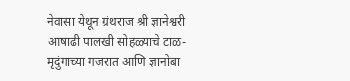नेवासा येथून ग्रंथराज श्री ज्ञानेश्वरी आषाढी पालखी सोहळ्याचे टाळ-मृदुंगाच्या गजरात आणि ज्ञानोबा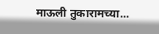माऊली तुकारामच्या...